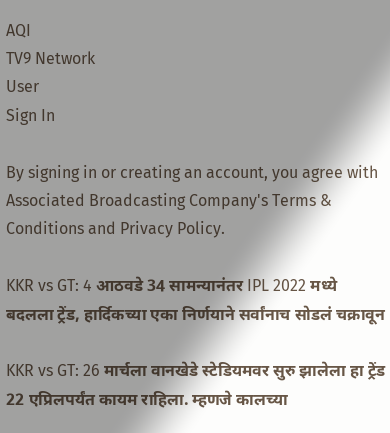AQI
TV9 Network
User
Sign In

By signing in or creating an account, you agree with Associated Broadcasting Company's Terms & Conditions and Privacy Policy.

KKR vs GT: 4 आठवडे 34 सामन्यानंतर IPL 2022 मध्ये बदलला ट्रेंड, हार्दिकच्या एका निर्णयाने सर्वांनाच सोडलं चक्रावून

KKR vs GT: 26 मार्चला वानखेडे स्टेडियमवर सुरु झालेला हा ट्रेंड 22 एप्रिलपर्यंत कायम राहिला. म्हणजे कालच्या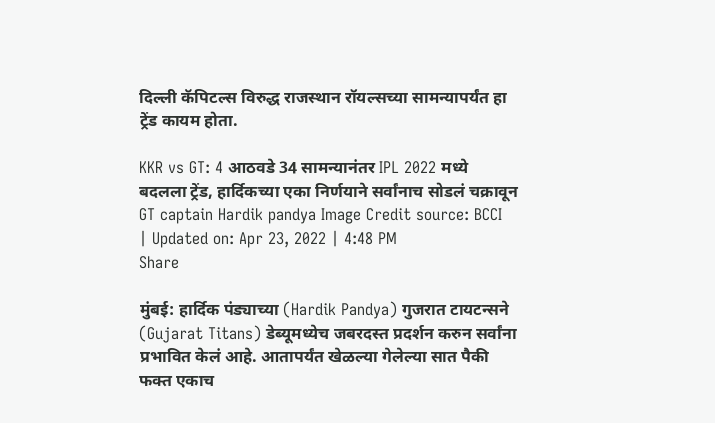दिल्ली कॅपिटल्स विरुद्ध राजस्थान रॉयल्सच्या सामन्यापर्यंत हा ट्रेंड कायम होता.

KKR vs GT: 4 आठवडे 34 सामन्यानंतर IPL 2022 मध्ये बदलला ट्रेंड, हार्दिकच्या एका निर्णयाने सर्वांनाच सोडलं चक्रावून
GT captain Hardik pandya Image Credit source: BCCI
| Updated on: Apr 23, 2022 | 4:48 PM
Share

मुंबई: हार्दिक पंड्याच्या (Hardik Pandya) गुजरात टायटन्सने (Gujarat Titans) डेब्यूमध्येच जबरदस्त प्रदर्शन करुन सर्वांना प्रभावित केलं आहे. आतापर्यंत खेळल्या गेलेल्या सात पैकी फक्त एकाच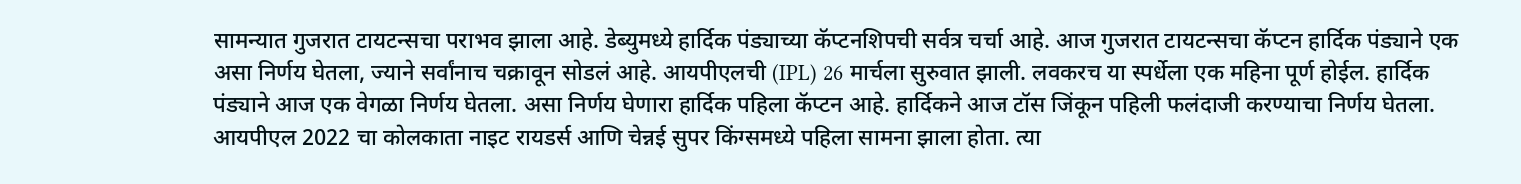सामन्यात गुजरात टायटन्सचा पराभव झाला आहे. डेब्युमध्ये हार्दिक पंड्याच्या कॅप्टनशिपची सर्वत्र चर्चा आहे. आज गुजरात टायटन्सचा कॅप्टन हार्दिक पंड्याने एक असा निर्णय घेतला, ज्याने सर्वांनाच चक्रावून सोडलं आहे. आयपीएलची (IPL) 26 मार्चला सुरुवात झाली. लवकरच या स्पर्धेला एक महिना पूर्ण होईल. हार्दिक पंड्याने आज एक वेगळा निर्णय घेतला. असा निर्णय घेणारा हार्दिक पहिला कॅप्टन आहे. हार्दिकने आज टॉस जिंकून पहिली फलंदाजी करण्याचा निर्णय घेतला. आयपीएल 2022 चा कोलकाता नाइट रायडर्स आणि चेन्नई सुपर किंग्समध्ये पहिला सामना झाला होता. त्या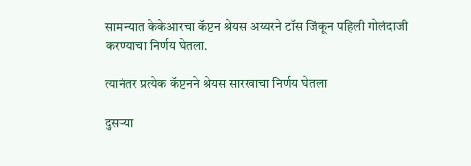सामन्यात केकेआरचा कॅप्टन श्रेयस अय्यरने टॉस जिंकून पहिली गोलंदाजी करण्याचा निर्णय घेतला.

त्यानंतर प्रत्येक कॅप्टनने श्रेयस सारखाचा निर्णय घेतला

दुसऱ्या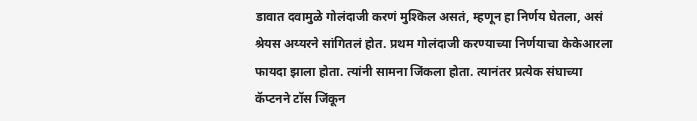डावात दवामुळे गोलंदाजी करणं मुश्किल असतं, म्हणून हा निर्णय घेतला, असं श्रेयस अय्यरने सांगितलं होत. प्रथम गोलंदाजी करण्याच्या निर्णयाचा केकेआरला फायदा झाला होता. त्यांनी सामना जिंकला होता. त्यानंतर प्रत्येक संघाच्या कॅप्टनने टॉस जिंकून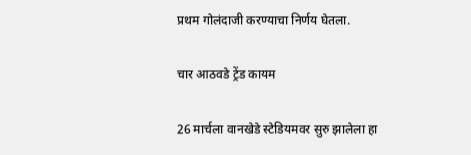प्रथम गोलंदाजी करण्याचा निर्णय घेतला.

चार आठवडे ट्रेंड कायम

26 मार्चला वानखेडे स्टेडियमवर सुरु झालेला हा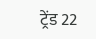ट्रेंड 22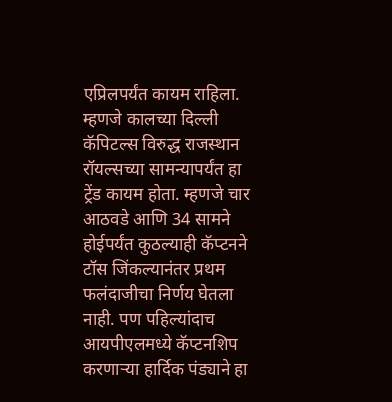एप्रिलपर्यंत कायम राहिला. म्हणजे कालच्या दिल्ली कॅपिटल्स विरुद्ध राजस्थान रॉयल्सच्या सामन्यापर्यंत हा ट्रेंड कायम होता. म्हणजे चार आठवडे आणि 34 सामने होईपर्यंत कुठल्याही कॅप्टनने टॉस जिंकल्यानंतर प्रथम फलंदाजीचा निर्णय घेतला नाही. पण पहिल्यांदाच आयपीएलमध्ये कॅप्टनशिप करणाऱ्या हार्दिक पंड्याने हा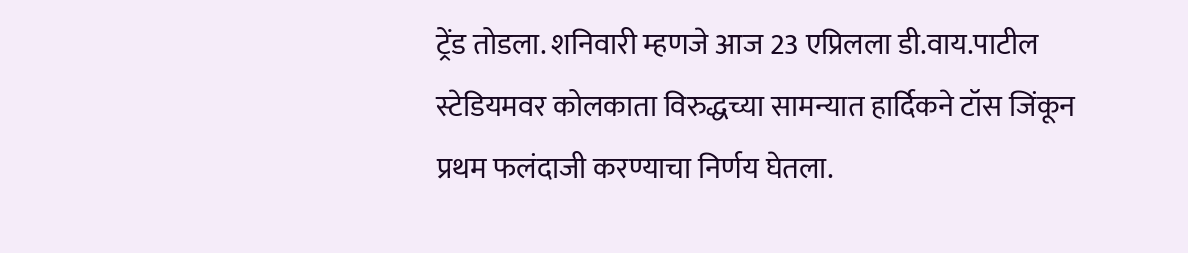ट्रेंड तोडला. शनिवारी म्हणजे आज 23 एप्रिलला डी.वाय.पाटील स्टेडियमवर कोलकाता विरुद्धच्या सामन्यात हार्दिकने टॉस जिंकून प्रथम फलंदाजी करण्याचा निर्णय घेतला.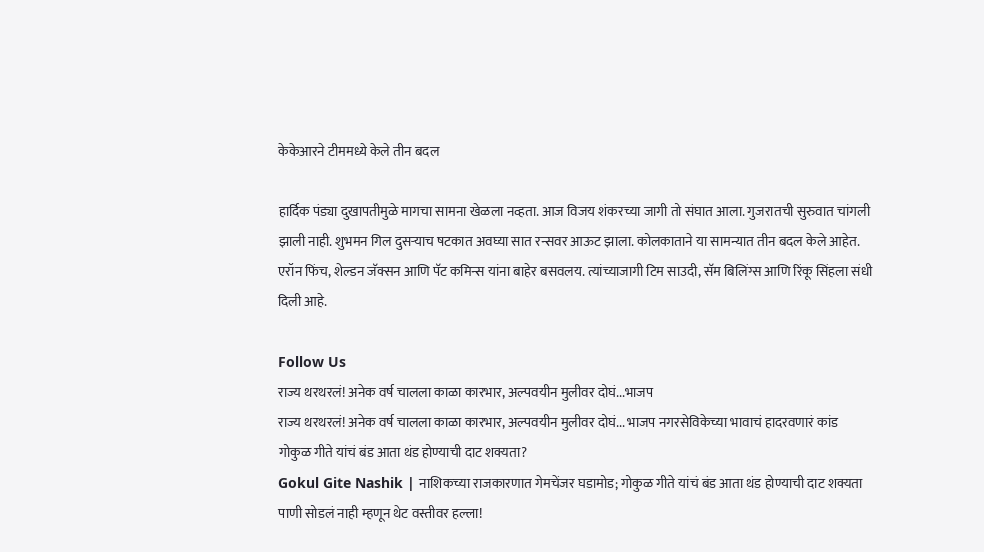केकेआरने टीममध्ये केले तीन बदल

हार्दिक पंड्या दुखापतीमुळे मागचा सामना खेळला नव्हता. आज विजय शंकरच्या जागी तो संघात आला. गुजरातची सुरुवात चांगली झाली नाही. शुभमन गिल दुसऱ्याच षटकात अवघ्या सात रन्सवर आऊट झाला. कोलकाताने या सामन्यात तीन बदल केले आहेत. एरॉन फिंच, शेल्डन जॅक्सन आणि पॅट कमिन्स यांना बाहेर बसवलय. त्यांच्याजागी टिम साउदी, सॅम बिलिंग्स आणि रिंकू सिंहला संधी दिली आहे.

Follow Us
राज्य थरथरलं! अनेक वर्ष चालला काळा कारभार, अल्पवयीन मुलीवर दोघं...भाजप
राज्य थरथरलं! अनेक वर्ष चालला काळा कारभार, अल्पवयीन मुलीवर दोघं... भाजप नगरसेविकेच्या भावाचं हादरवणारं कांड
गोकुळ गीते यांचं बंड आता थंड होण्याची दाट शक्यता?
Gokul Gite Nashik | नाशिकच्या राजकारणात गेमचेंजर घडामोड; गोकुळ गीते यांचं बंड आता थंड होण्याची दाट शक्यता
पाणी सोडलं नाही म्हणून थेट वस्तीवर हल्ला!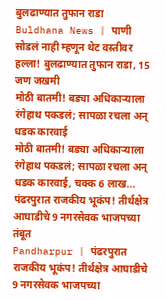बुलढाण्यात तुफान राडा
Buldhana News | पाणी सोडलं नाही म्हणून थेट वस्तीवर हल्ला! बुलढाण्यात तुफान राडा, 15 जण जखमी
मोठी बातमी! बड्या अधिकाऱ्याला रंगेहाथ पकडलं; सापळा रचला अन् धडक कारवाई
मोठी बातमी! बड्या अधिकाऱ्याला रंगेहाथ पकडलं; सापळा रचला अन् धडक कारवाई, चक्क 6 लाख...
पंढरपुरात राजकीय भूकंप! तीर्थक्षेत्र आघाडीचे 9 नगरसेवक भाजपच्या तंबूत
Pandharpur | पंढरपुरात राजकीय भूकंप! तीर्थक्षेत्र आघाडीचे 9 नगरसेवक भाजपच्या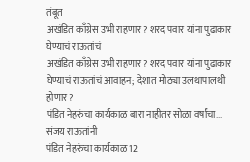तंबूत
अखंडित काँग्रेस उभी राहणार? शरद पवार यांना पुढाकार घेण्याचं राऊतांचं
अखंडित काँग्रेस उभी राहणार? शरद पवार यांना पुढाकार घेण्याचं राऊतांचं आवाहन; देशात मोठ्या उलथापालथी होणार?
पंडित नेहरुंचा कार्यकाळ बारा नाहीतर सोळा वर्षांचा... संजय राऊतांनी
पंडित नेहरुंचा कार्यकाळ 12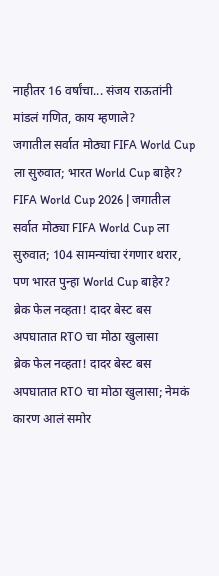नाहीतर 16 वर्षांचा... संजय राऊतांनी मांडलं गणित, काय म्हणाले?
जगातील सर्वात मोठ्या FIFA World Cup ला सुरुवात; भारत World Cup बाहेर?
FIFA World Cup 2026 | जगातील सर्वात मोठ्या FIFA World Cup ला सुरुवात; 104 सामन्यांचा रंगणार थरार, पण भारत पुन्हा World Cup बाहेर?
ब्रेक फेल नव्हता! दादर बेस्ट बस अपघातात RTO चा मोठा खुलासा
ब्रेक फेल नव्हता! दादर बेस्ट बस अपघातात RTO चा मोठा खुलासा; नेमकं कारण आलं समोर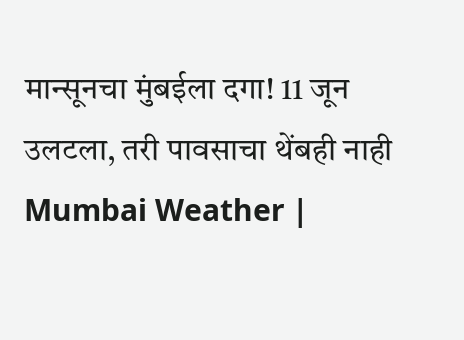मान्सूनचा मुंबईला दगा! 11 जून उलटला, तरी पावसाचा थेंबही नाही
Mumbai Weather |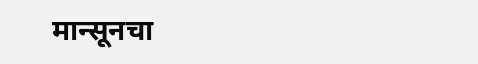मान्सूनचा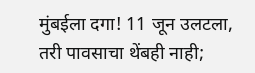मुंबईला दगा! 11 जून उलटला, तरी पावसाचा थेंबही नाही;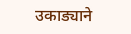उकाड्याने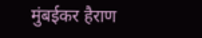मुंबईकर हैराण